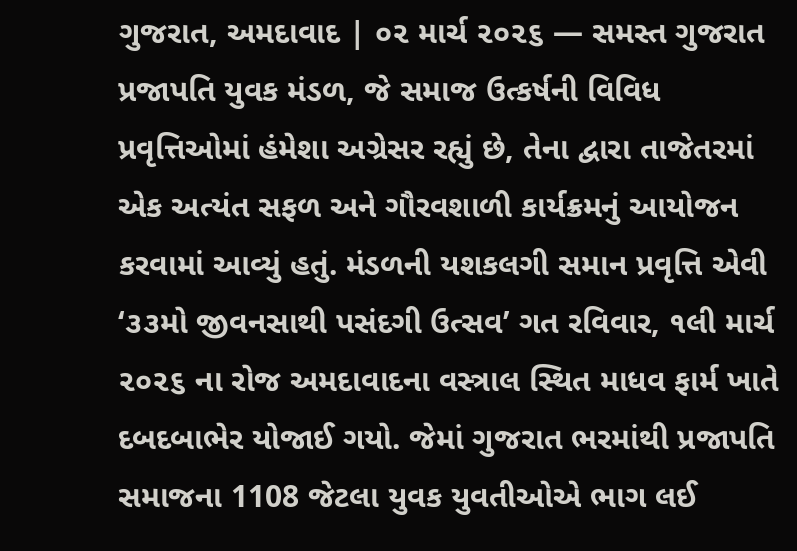ગુજરાત, અમદાવાદ | ૦૨ માર્ચ ૨૦૨૬ — સમસ્ત ગુજરાત પ્રજાપતિ યુવક મંડળ, જે સમાજ ઉત્કર્ષની વિવિધ પ્રવૃત્તિઓમાં હંમેશા અગ્રેસર રહ્યું છે, તેના દ્વારા તાજેતરમાં એક અત્યંત સફળ અને ગૌરવશાળી કાર્યક્રમનું આયોજન કરવામાં આવ્યું હતું. મંડળની યશકલગી સમાન પ્રવૃત્તિ એવી ‘૩૩મો જીવનસાથી પસંદગી ઉત્સવ’ ગત રવિવાર, ૧લી માર્ચ ૨૦૨૬ ના રોજ અમદાવાદના વસ્ત્રાલ સ્થિત માધવ ફાર્મ ખાતે દબદબાભેર યોજાઈ ગયો. જેમાં ગુજરાત ભરમાંથી પ્રજાપતિ સમાજના 1108 જેટલા યુવક યુવતીઓએ ભાગ લઈ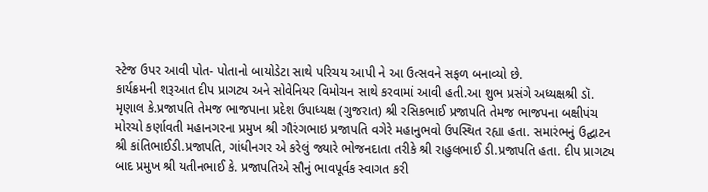સ્ટેજ ઉપર આવી પોત- પોતાનો બાયોડેટા સાથે પરિચય આપી ને આ ઉત્સવને સફળ બનાવ્યો છે.
કાર્યક્રમની શરૂઆત દીપ પ્રાગટ્ય અને સોવેનિયર વિમોચન સાથે કરવામાં આવી હતી.આ શુભ પ્રસંગે અધ્યક્ષશ્રી ડૉ. મૃણાલ કે.પ્રજાપતિ તેમજ ભાજપાના પ્રદેશ ઉપાધ્યક્ષ (ગુજરાત) શ્રી રસિકભાઈ પ્રજાપતિ તેમજ ભાજપના બક્ષીપંચ મોરચો કર્ણાવતી મહાનગરના પ્રમુખ શ્રી ગૌરંગભાઇ પ્રજાપતિ વગેરે મહાનુભવો ઉપસ્થિત રહ્યા હતા. સમારંભનું ઉદ્ઘાટન શ્રી કાંતિભાઈડી.પ્રજાપતિ, ગાંધીનગર એ કરેલું જ્યારે ભોજનદાતા તરીકે શ્રી રાહુલભાઈ ડી.પ્રજાપતિ હતા. દીપ પ્રાગટ્ય બાદ પ્રમુખ શ્રી યતીનભાઈ કે. પ્રજાપતિએ સૌનું ભાવપૂર્વક સ્વાગત કરી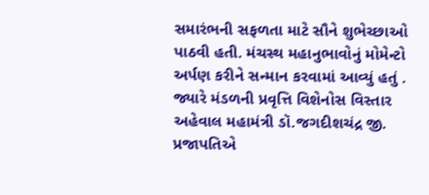સમારંભની સફળતા માટે સૌને શુભેચ્છાઓ પાઠવી હતી. મંચસ્થ મહાનુભાવોનું મોમેન્ટો અર્પણ કરીને સન્માન કરવામાં આવ્યું હતું . જ્યારે મંડળની પ્રવૃત્તિ વિશેનોસ વિસ્તાર અહેવાલ મહામંત્રી ડૉ.જગદીશચંદ્ર જી. પ્રજાપતિએ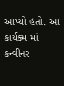આપ્યો હતો. આ કાર્યક્મ માં કન્વીનર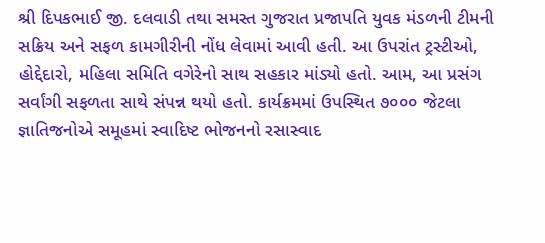શ્રી દિપકભાઈ જી. દલવાડી તથા સમસ્ત ગુજરાત પ્રજાપતિ યુવક મંડળની ટીમની સક્રિય અને સફળ કામગીરીની નોંધ લેવામાં આવી હતી. આ ઉપરાંત ટ્રસ્ટીઓ, હોદ્દેદારો, મહિલા સમિતિ વગેરેનો સાથ સહકાર માંડ્યો હતો. આમ, આ પ્રસંગ સર્વાંગી સફળતા સાથે સંપન્ન થયો હતો. કાર્યક્રમમાં ઉપસ્થિત ૭૦૦૦ જેટલા જ્ઞાતિજનોએ સમૂહમાં સ્વાદિષ્ટ ભોજનનો રસાસ્વાદ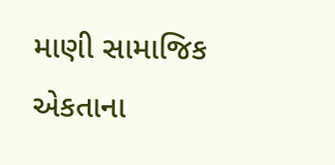માણી સામાજિક એકતાના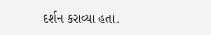દર્શન કરાવ્યા હતા.